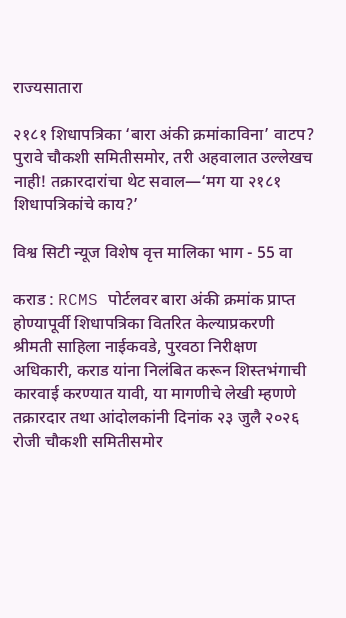राज्यसातारा

२१८१ शिधापत्रिका ‘बारा अंकी क्रमांकाविना’ वाटप? पुरावे चौकशी समितीसमोर, तरी अहवालात उल्लेखच नाही! तक्रारदारांचा थेट सवाल—‘मग या २१८१ शिधापत्रिकांचे काय?’

विश्व सिटी न्यूज विशेष वृत्त मालिका भाग - 55 वा

कराड : RCMS पोर्टलवर बारा अंकी क्रमांक प्राप्त होण्यापूर्वी शिधापत्रिका वितरित केल्याप्रकरणी श्रीमती साहिला नाईकवडे, पुरवठा निरीक्षण अधिकारी, कराड यांना निलंबित करून शिस्तभंगाची कारवाई करण्यात यावी, या मागणीचे लेखी म्हणणे तक्रारदार तथा आंदोलकांनी दिनांक २३ जुलै २०२६ रोजी चौकशी समितीसमोर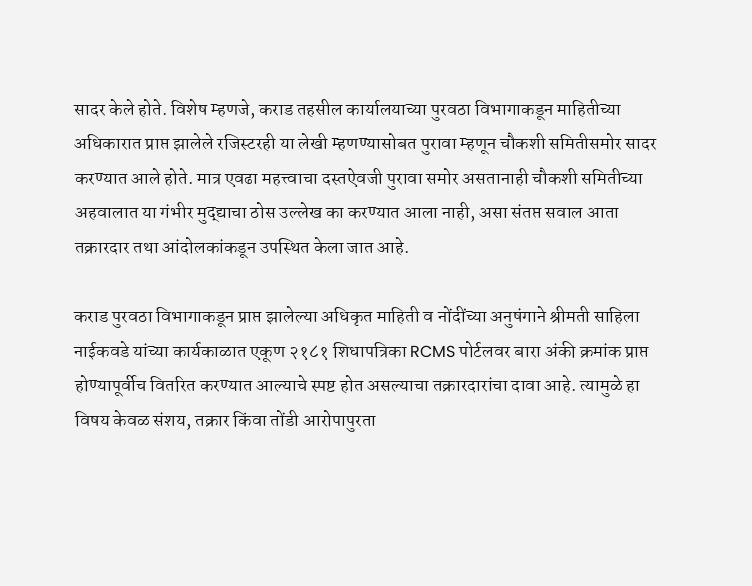सादर केले होते. विशेष म्हणजे, कराड तहसील कार्यालयाच्या पुरवठा विभागाकडून माहितीच्या अधिकारात प्राप्त झालेले रजिस्टरही या लेखी म्हणण्यासोबत पुरावा म्हणून चौकशी समितीसमोर सादर करण्यात आले होते. मात्र एवढा महत्त्वाचा दस्तऐवजी पुरावा समोर असतानाही चौकशी समितीच्या अहवालात या गंभीर मुद्द्याचा ठोस उल्लेख का करण्यात आला नाही, असा संतप्त सवाल आता तक्रारदार तथा आंदोलकांकडून उपस्थित केला जात आहे.

कराड पुरवठा विभागाकडून प्राप्त झालेल्या अधिकृत माहिती व नोंदींच्या अनुषंगाने श्रीमती साहिला नाईकवडे यांच्या कार्यकाळात एकूण २१८१ शिधापत्रिका RCMS पोर्टलवर बारा अंकी क्रमांक प्राप्त होण्यापूर्वीच वितरित करण्यात आल्याचे स्पष्ट होत असल्याचा तक्रारदारांचा दावा आहे. त्यामुळे हा विषय केवळ संशय, तक्रार किंवा तोंडी आरोपापुरता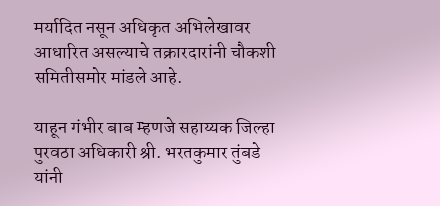मर्यादित नसून अधिकृत अभिलेखावर आधारित असल्याचे तक्रारदारांनी चौकशी समितीसमोर मांडले आहे.

याहून गंभीर बाब म्हणजे सहाय्यक जिल्हा पुरवठा अधिकारी श्री. भरतकुमार तुंबडे यांनी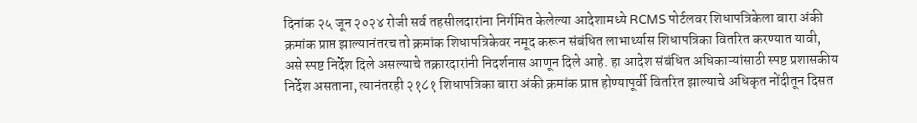दिनांक २५ जून २०२४ रोजी सर्व तहसीलदारांना निर्गमित केलेल्या आदेशामध्ये RCMS पोर्टलवर शिधापत्रिकेला बारा अंकी क्रमांक प्राप्त झाल्यानंतरच तो क्रमांक शिधापत्रिकेवर नमूद करून संबंधित लाभार्थ्यास शिधापत्रिका वितरित करण्यात यावी, असे स्पष्ट निर्देश दिले असल्याचे तक्रारदारांनी निदर्शनास आणून दिले आहे. हा आदेश संबंधित अधिकाऱ्यांसाठी स्पष्ट प्रशासकीय निर्देश असताना, त्यानंतरही २१८१ शिधापत्रिका बारा अंकी क्रमांक प्राप्त होण्यापूर्वी वितरित झाल्याचे अधिकृत नोंदीतून दिसत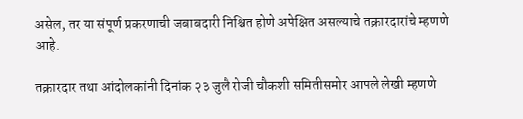असेल, तर या संपूर्ण प्रकरणाची जबाबदारी निश्चित होणे अपेक्षित असल्याचे तक्रारदारांचे म्हणणे आहे.

तक्रारदार तथा आंदोलकांनी दिनांक २३ जुलै रोजी चौकशी समितीसमोर आपले लेखी म्हणणे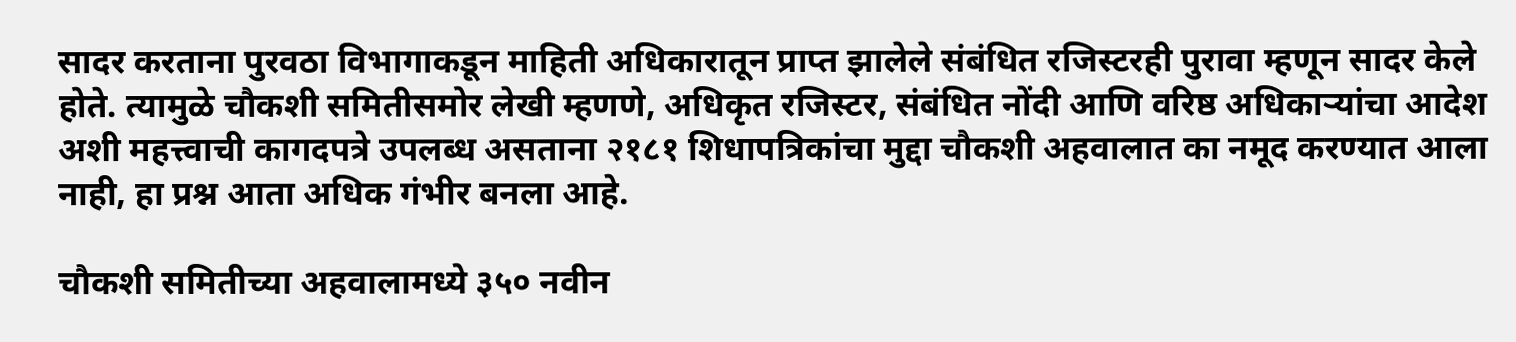सादर करताना पुरवठा विभागाकडून माहिती अधिकारातून प्राप्त झालेले संबंधित रजिस्टरही पुरावा म्हणून सादर केले होते. त्यामुळे चौकशी समितीसमोर लेखी म्हणणे, अधिकृत रजिस्टर, संबंधित नोंदी आणि वरिष्ठ अधिकाऱ्यांचा आदेश अशी महत्त्वाची कागदपत्रे उपलब्ध असताना २१८१ शिधापत्रिकांचा मुद्दा चौकशी अहवालात का नमूद करण्यात आला नाही, हा प्रश्न आता अधिक गंभीर बनला आहे.

चौकशी समितीच्या अहवालामध्ये ३५० नवीन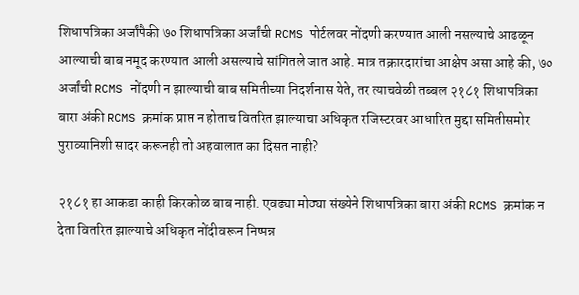शिधापत्रिका अर्जांपैकी ७० शिधापत्रिका अर्जांची RCMS पोर्टलवर नोंदणी करण्यात आली नसल्याचे आढळून आल्याची बाब नमूद करण्यात आली असल्याचे सांगितले जात आहे. मात्र तक्रारदारांचा आक्षेप असा आहे की, ७० अर्जांची RCMS नोंदणी न झाल्याची बाब समितीच्या निदर्शनास येते, तर त्याचवेळी तब्बल २१८१ शिधापत्रिका बारा अंकी RCMS क्रमांक प्राप्त न होताच वितरित झाल्याचा अधिकृत रजिस्टरवर आधारित मुद्दा समितीसमोर पुराव्यानिशी सादर करूनही तो अहवालात का दिसत नाही?

२१८१ हा आकडा काही किरकोळ बाब नाही. एवढ्या मोठ्या संख्येने शिधापत्रिका बारा अंकी RCMS क्रमांक न देता वितरित झाल्याचे अधिकृत नोंदीवरून निष्पन्न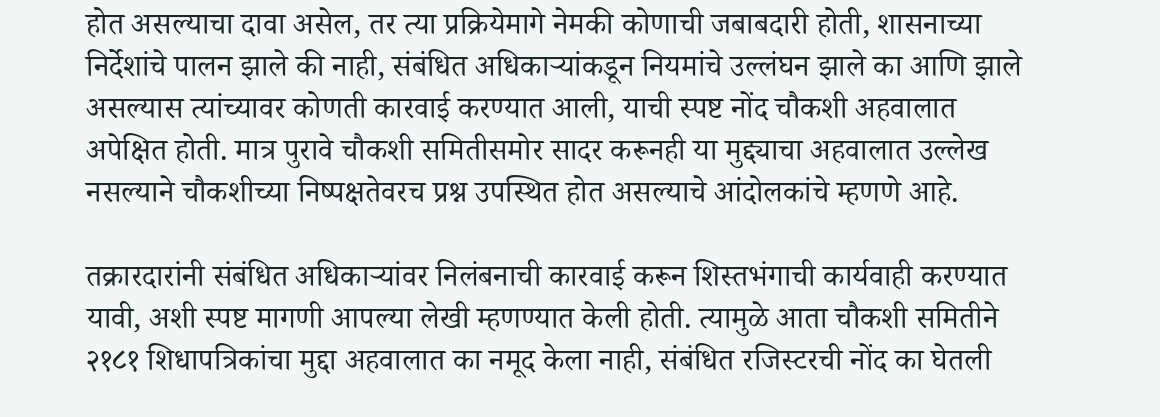होत असल्याचा दावा असेल, तर त्या प्रक्रियेमागे नेमकी कोणाची जबाबदारी होती, शासनाच्या निर्देशांचे पालन झाले की नाही, संबंधित अधिकाऱ्यांकडून नियमांचे उल्लंघन झाले का आणि झाले असल्यास त्यांच्यावर कोणती कारवाई करण्यात आली, याची स्पष्ट नोंद चौकशी अहवालात अपेक्षित होती. मात्र पुरावे चौकशी समितीसमोर सादर करूनही या मुद्द्याचा अहवालात उल्लेख नसल्याने चौकशीच्या निष्पक्षतेवरच प्रश्न उपस्थित होत असल्याचे आंदोलकांचे म्हणणे आहे.

तक्रारदारांनी संबंधित अधिकाऱ्यांवर निलंबनाची कारवाई करून शिस्तभंगाची कार्यवाही करण्यात यावी, अशी स्पष्ट मागणी आपल्या लेखी म्हणण्यात केली होती. त्यामुळे आता चौकशी समितीने २१८१ शिधापत्रिकांचा मुद्दा अहवालात का नमूद केला नाही, संबंधित रजिस्टरची नोंद का घेतली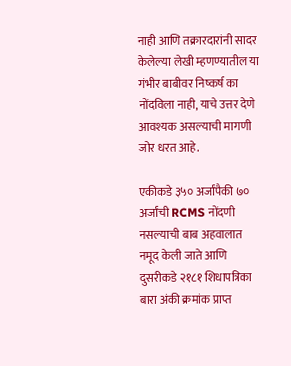नाही आणि तक्रारदारांनी सादर केलेल्या लेखी म्हणण्यातील या गंभीर बाबीवर निष्कर्ष का नोंदविला नाही, याचे उत्तर देणे आवश्यक असल्याची मागणी जोर धरत आहे.

एकीकडे ३५० अर्जांपैकी ७० अर्जांची RCMS नोंदणी नसल्याची बाब अहवालात नमूद केली जाते आणि दुसरीकडे २१८१ शिधापत्रिका बारा अंकी क्रमांक प्राप्त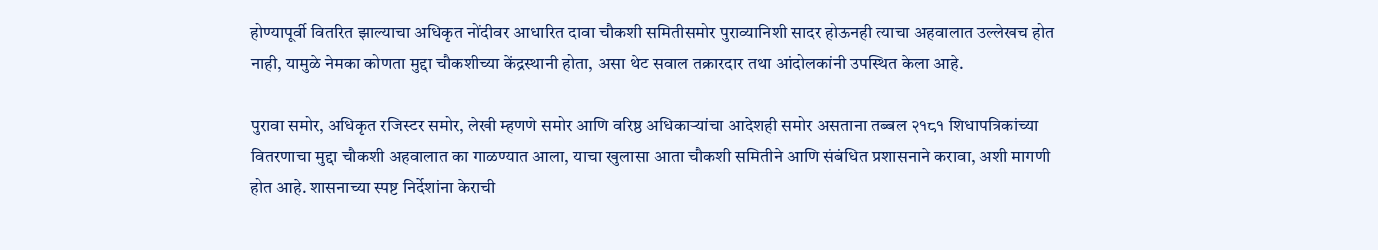होण्यापूर्वी वितरित झाल्याचा अधिकृत नोंदीवर आधारित दावा चौकशी समितीसमोर पुराव्यानिशी सादर होऊनही त्याचा अहवालात उल्लेखच होत नाही, यामुळे नेमका कोणता मुद्दा चौकशीच्या केंद्रस्थानी होता, असा थेट सवाल तक्रारदार तथा आंदोलकांनी उपस्थित केला आहे.

पुरावा समोर, अधिकृत रजिस्टर समोर, लेखी म्हणणे समोर आणि वरिष्ठ अधिकाऱ्यांचा आदेशही समोर असताना तब्बल २१८१ शिधापत्रिकांच्या वितरणाचा मुद्दा चौकशी अहवालात का गाळण्यात आला, याचा खुलासा आता चौकशी समितीने आणि संबंधित प्रशासनाने करावा, अशी मागणी होत आहे. शासनाच्या स्पष्ट निर्देशांना केराची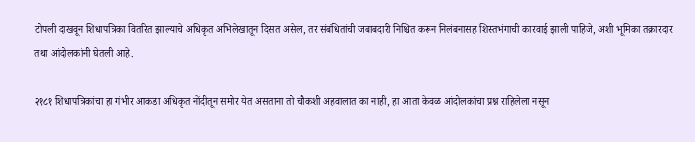टोपली दाखवून शिधापत्रिका वितरित झाल्याचे अधिकृत अभिलेखातून दिसत असेल, तर संबंधितांची जबाबदारी निश्चित करून निलंबनासह शिस्तभंगाची कारवाई झाली पाहिजे, अशी भूमिका तक्रारदार तथा आंदोलकांनी घेतली आहे.

२१८१ शिधापत्रिकांचा हा गंभीर आकडा अधिकृत नोंदीतून समोर येत असताना तो चौकशी अहवालात का नाही, हा आता केवळ आंदोलकांचा प्रश्न राहिलेला नसून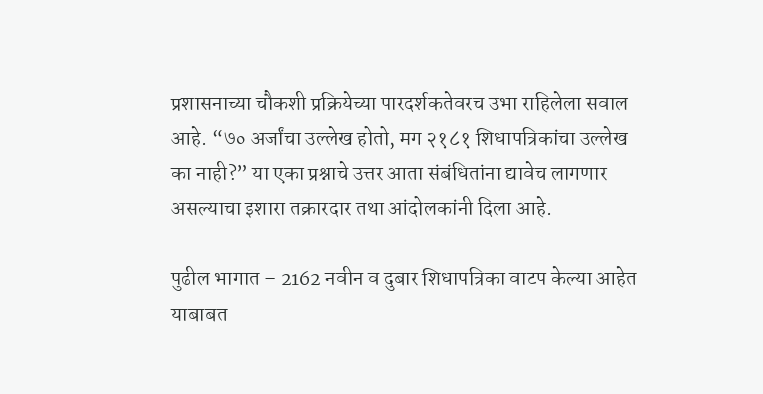प्रशासनाच्या चौकशी प्रक्रियेच्या पारदर्शकतेवरच उभा राहिलेला सवाल आहे. “७० अर्जांचा उल्लेख होतो, मग २१८१ शिधापत्रिकांचा उल्लेख का नाही?” या एका प्रश्नाचे उत्तर आता संबंधितांना द्यावेच लागणार असल्याचा इशारा तक्रारदार तथा आंदोलकांनी दिला आहे.

पुढील भागात – 2162 नवीन व दुबार शिधापत्रिका वाटप केल्या आहेत याबाबत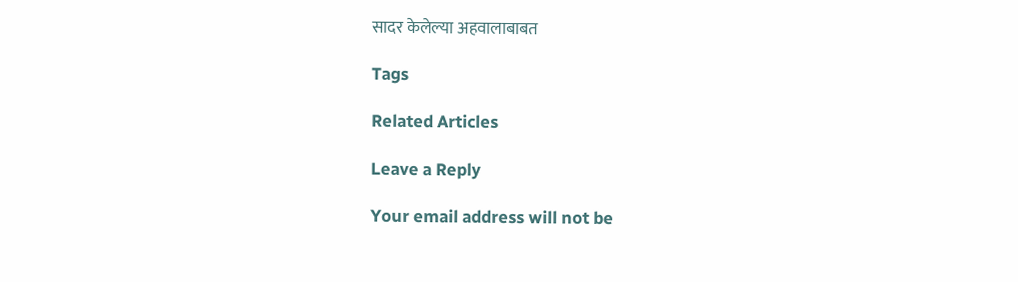सादर केलेल्या अहवालाबाबत

Tags

Related Articles

Leave a Reply

Your email address will not be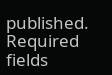published. Required fields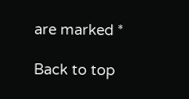are marked *

Back to top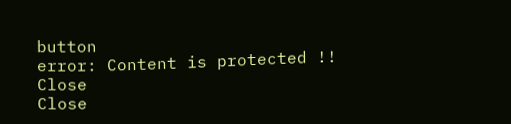button
error: Content is protected !!
Close
Close